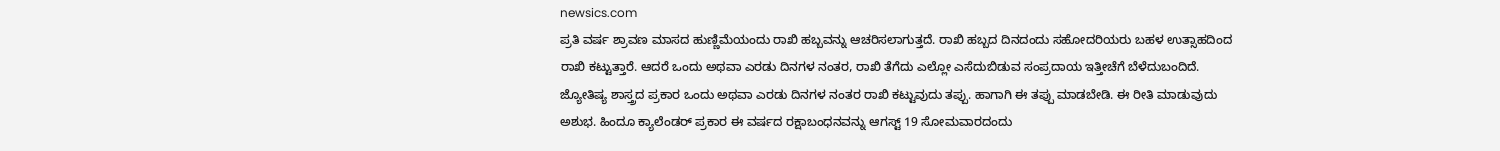newsics.com
ಪ್ರತಿ ವರ್ಷ ಶ್ರಾವಣ ಮಾಸದ ಹುಣ್ಣಿಮೆಯಂದು ರಾಖಿ ಹಬ್ಬವನ್ನು ಆಚರಿಸಲಾಗುತ್ತದೆ. ರಾಖಿ ಹಬ್ಬದ ದಿನದಂದು ಸಹೋದರಿಯರು ಬಹಳ ಉತ್ಸಾಹದಿಂದ ರಾಖಿ ಕಟ್ಟುತ್ತಾರೆ. ಆದರೆ ಒಂದು ಅಥವಾ ಎರಡು ದಿನಗಳ ನಂತರ, ರಾಖಿ ತೆಗೆದು ಎಲ್ಲೋ ಎಸೆದುಬಿಡುವ ಸಂಪ್ರದಾಯ ಇತ್ತೀಚೆಗೆ ಬೆಳೆದುಬಂದಿದೆ.
ಜ್ಯೋತಿಷ್ಯ ಶಾಸ್ತ್ರದ ಪ್ರಕಾರ ಒಂದು ಅಥವಾ ಎರಡು ದಿನಗಳ ನಂತರ ರಾಖಿ ಕಟ್ಟುವುದು ತಪ್ಪು. ಹಾಗಾಗಿ ಈ ತಪ್ಪು ಮಾಡಬೇಡಿ. ಈ ರೀತಿ ಮಾಡುವುದು ಅಶುಭ. ಹಿಂದೂ ಕ್ಯಾಲೆಂಡರ್ ಪ್ರಕಾರ ಈ ವರ್ಷದ ರಕ್ಷಾಬಂಧನವನ್ನು ಆಗಸ್ಟ್ 19 ಸೋಮವಾರದಂದು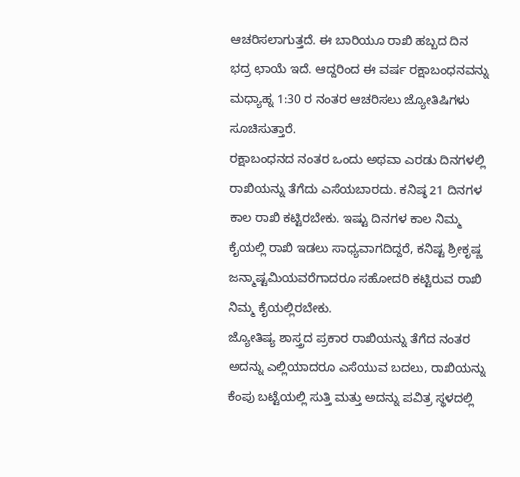ಆಚರಿಸಲಾಗುತ್ತದೆ. ಈ ಬಾರಿಯೂ ರಾಖಿ ಹಬ್ಬದ ದಿನ ಭದ್ರ ಛಾಯೆ ಇದೆ. ಆದ್ದರಿಂದ ಈ ವರ್ಷ ರಕ್ಷಾಬಂಧನವನ್ನು ಮಧ್ಯಾಹ್ನ 1:30 ರ ನಂತರ ಆಚರಿಸಲು ಜ್ಯೋತಿಷಿಗಳು ಸೂಚಿಸುತ್ತಾರೆ.
ರಕ್ಷಾಬಂಧನದ ನಂತರ ಒಂದು ಅಥವಾ ಎರಡು ದಿನಗಳಲ್ಲಿ ರಾಖಿಯನ್ನು ತೆಗೆದು ಎಸೆಯಬಾರದು. ಕನಿಷ್ಠ 21 ದಿನಗಳ ಕಾಲ ರಾಖಿ ಕಟ್ಟಿರಬೇಕು. ಇಷ್ಟು ದಿನಗಳ ಕಾಲ ನಿಮ್ಮ ಕೈಯಲ್ಲಿ ರಾಖಿ ಇಡಲು ಸಾಧ್ಯವಾಗದಿದ್ದರೆ, ಕನಿಷ್ಟ ಶ್ರೀಕೃಷ್ಣ ಜನ್ಮಾಷ್ಟಮಿಯವರೆಗಾದರೂ ಸಹೋದರಿ ಕಟ್ಟಿರುವ ರಾಖಿ ನಿಮ್ಮ ಕೈಯಲ್ಲಿರಬೇಕು.
ಜ್ಯೋತಿಷ್ಯ ಶಾಸ್ತ್ರದ ಪ್ರಕಾರ ರಾಖಿಯನ್ನು ತೆಗೆದ ನಂತರ ಅದನ್ನು ಎಲ್ಲಿಯಾದರೂ ಎಸೆಯುವ ಬದಲು, ರಾಖಿಯನ್ನು ಕೆಂಪು ಬಟ್ಟೆಯಲ್ಲಿ ಸುತ್ತಿ ಮತ್ತು ಅದನ್ನು ಪವಿತ್ರ ಸ್ಥಳದಲ್ಲಿ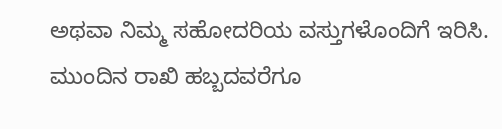ಅಥವಾ ನಿಮ್ಮ ಸಹೋದರಿಯ ವಸ್ತುಗಳೊಂದಿಗೆ ಇರಿಸಿ. ಮುಂದಿನ ರಾಖಿ ಹಬ್ಬದವರೆಗೂ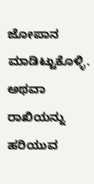ಜೋಪಾನ ಮಾಡಿಟ್ಟುಕೊಳ್ಳಿ. ಅಥವಾ ರಾಖಿಯನ್ನು ಹರಿಯುವ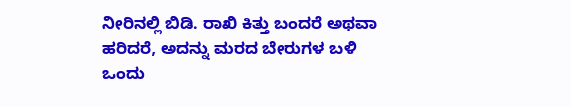ನೀರಿನಲ್ಲಿ ಬಿಡಿ. ರಾಖಿ ಕಿತ್ತು ಬಂದರೆ ಅಥವಾ ಹರಿದರೆ, ಅದನ್ನು ಮರದ ಬೇರುಗಳ ಬಳಿ ಒಂದು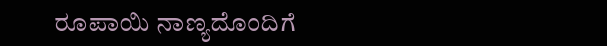ರೂಪಾಯಿ ನಾಣ್ಯದೊಂದಿಗೆ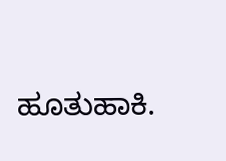ಹೂತುಹಾಕಿ.